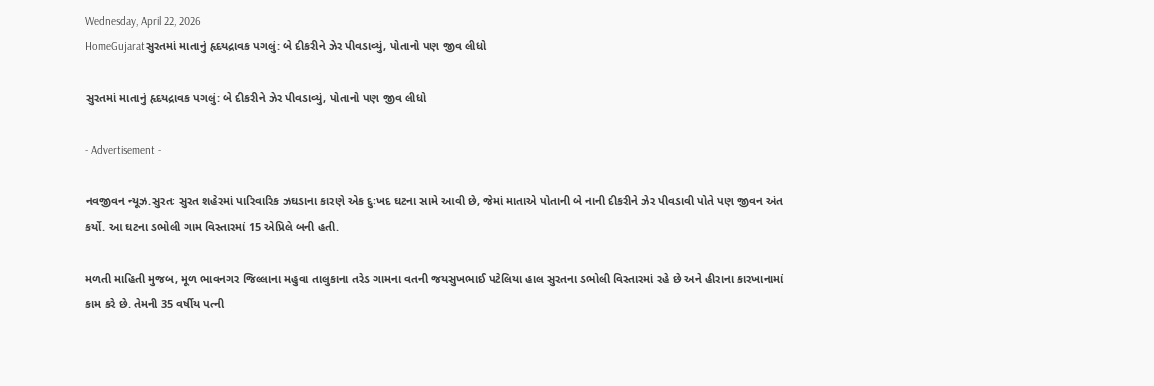Wednesday, April 22, 2026
HomeGujaratસુરતમાં માતાનું હૃદયદ્રાવક પગલું: બે દીકરીને ઝેર પીવડાવ્યું, પોતાનો પણ જીવ લીધો

સુરતમાં માતાનું હૃદયદ્રાવક પગલું: બે દીકરીને ઝેર પીવડાવ્યું, પોતાનો પણ જીવ લીધો

- Advertisement -

નવજીવન ન્યૂઝ.સુરતઃ સુરત શહેરમાં પારિવારિક ઝઘડાના કારણે એક દુઃખદ ઘટના સામે આવી છે, જેમાં માતાએ પોતાની બે નાની દીકરીને ઝેર પીવડાવી પોતે પણ જીવન અંત કર્યો. આ ઘટના ડભોલી ગામ વિસ્તારમાં 15 એપ્રિલે બની હતી.

મળતી માહિતી મુજબ, મૂળ ભાવનગર જિલ્લાના મહુવા તાલુકાના તરેડ ગામના વતની જયસુખભાઈ પટેલિયા હાલ સુરતના ડભોલી વિસ્તારમાં રહે છે અને હીરાના કારખાનામાં કામ કરે છે. તેમની 35 વર્ષીય પત્ની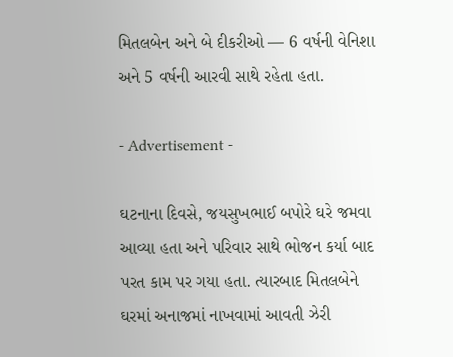મિતલબેન અને બે દીકરીઓ — 6 વર્ષની વેનિશા અને 5 વર્ષની આરવી સાથે રહેતા હતા.

- Advertisement -

ઘટનાના દિવસે, જયસુખભાઈ બપોરે ઘરે જમવા આવ્યા હતા અને પરિવાર સાથે ભોજન કર્યા બાદ પરત કામ પર ગયા હતા. ત્યારબાદ મિતલબેને ઘરમાં અનાજમાં નાખવામાં આવતી ઝેરી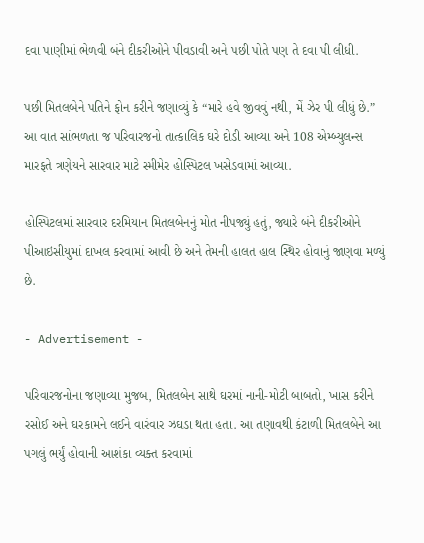દવા પાણીમાં ભેળવી બંને દીકરીઓને પીવડાવી અને પછી પોતે પણ તે દવા પી લીધી.

પછી મિતલબેને પતિને ફોન કરીને જણાવ્યું કે “મારે હવે જીવવું નથી, મેં ઝેર પી લીધું છે.” આ વાત સાંભળતા જ પરિવારજનો તાત્કાલિક ઘરે દોડી આવ્યા અને 108 એમ્બ્યુલન્સ મારફતે ત્રણેયને સારવાર માટે સ્મીમેર હોસ્પિટલ ખસેડવામાં આવ્યા.

હોસ્પિટલમાં સારવાર દરમિયાન મિતલબેનનું મોત નીપજ્યું હતું, જ્યારે બંને દીકરીઓને પીઆઇસીયુમાં દાખલ કરવામાં આવી છે અને તેમની હાલત હાલ સ્થિર હોવાનું જાણવા મળ્યું છે.

- Advertisement -

પરિવારજનોના જણાવ્યા મુજબ, મિતલબેન સાથે ઘરમાં નાની-મોટી બાબતો, ખાસ કરીને રસોઈ અને ઘરકામને લઈને વારંવાર ઝઘડા થતા હતા. આ તણાવથી કંટાળી મિતલબેને આ પગલું ભર્યું હોવાની આશંકા વ્યક્ત કરવામાં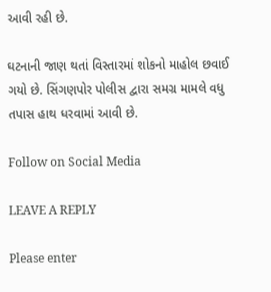આવી રહી છે.

ઘટનાની જાણ થતાં વિસ્તારમાં શોકનો માહોલ છવાઈ ગયો છે. સિંગણપોર પોલીસ દ્વારા સમગ્ર મામલે વધુ તપાસ હાથ ધરવામાં આવી છે.

Follow on Social Media

LEAVE A REPLY

Please enter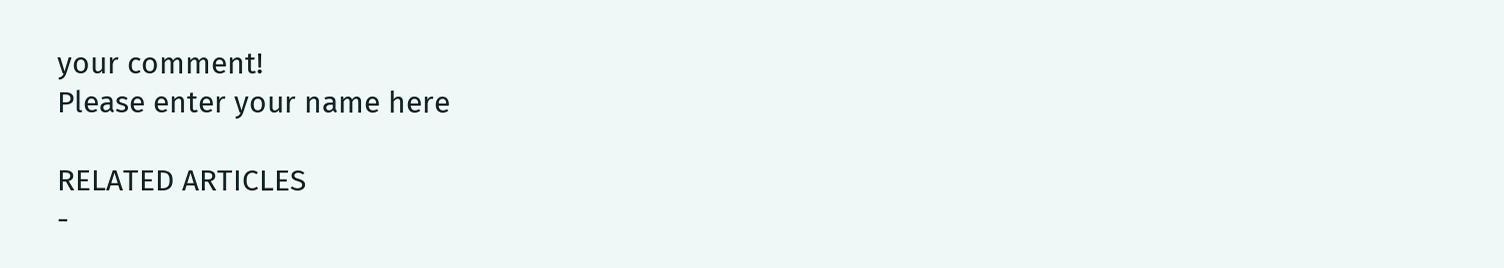your comment!
Please enter your name here

RELATED ARTICLES
-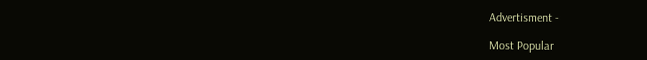Advertisment -

Most Popular